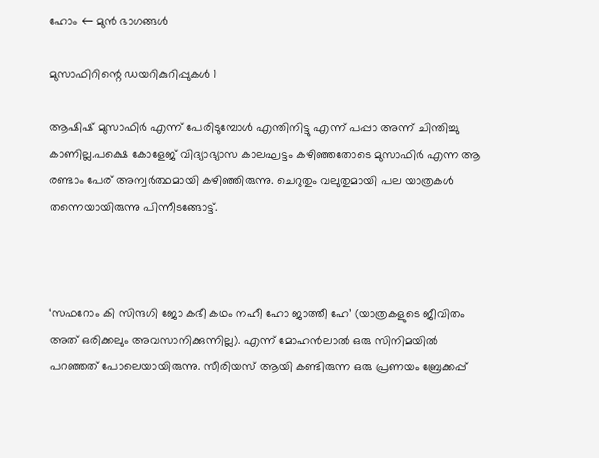ഹോം ← മുൻ ഭാഗങ്ങൾ

മുസാഫിറിന്റെ ഡയറികുറിപ്പുകൾ 1

ആഷിഷ് മുസാഫിർ എന്ന് പേരിടുമ്പോൾ എന്തിനിട്ടു എന്ന് പപ്പാ അന്ന് ചിന്തിച്ചു കാണില്ല.പക്ഷെ കോളേജ് വിദ്യാഭ്യാസ കാലഘട്ടം കഴിഞ്ഞതോടെ മുസാഫിർ എന്ന ആ രണ്ടാം പേര് അന്വർത്ഥമായി കഴിഞ്ഞിരുന്നു. ചെറുതും വലുതുമായി പല യാത്രകൾ തന്നെയായിരുന്നു പിന്നീടങ്ങോട്ട്.



‘സഫറോം കി സിന്ദഗി ജോ കഭീ കഥം നഹീ ഹോ ജാത്തീ ഹേ’ (യാത്രകളുടെ ജീവിതം അത് ഒരിക്കലും അവസാനിക്കുന്നില്ല). എന്ന് മോഹൻലാൽ ഒരു സിനിമയിൽ പറഞ്ഞത് പോലെയായിരുന്നു. സീരിയസ് ആയി കണ്ടിരുന്ന ഒരു പ്രണയം ബ്രേക്കപ്പ്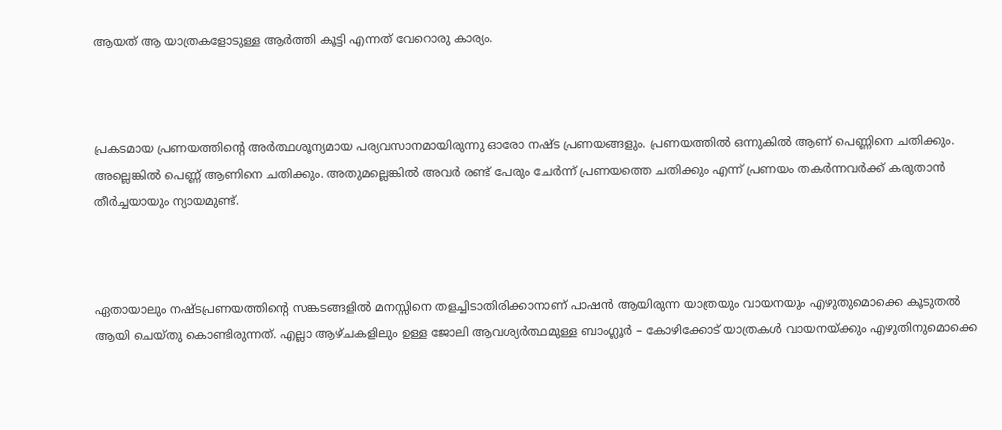ആയത് ആ യാത്രകളോടുള്ള ആർത്തി കൂട്ടി എന്നത് വേറൊരു കാര്യം.



പ്രകടമായ പ്രണയത്തിന്റെ അർത്ഥശൂന്യമായ പര്യവസാനമായിരുന്നു ഓരോ നഷ്‌ട പ്രണയങ്ങളും. പ്രണയത്തിൽ ഒന്നുകിൽ ആണ് പെണ്ണിനെ ചതിക്കും. അല്ലെങ്കിൽ പെണ്ണ് ആണിനെ ചതിക്കും. അതുമല്ലെങ്കിൽ അവർ രണ്ട് പേരും ചേർന്ന് പ്രണയത്തെ ചതിക്കും എന്ന് പ്രണയം തകർന്നവർക്ക് കരുതാൻ തീർച്ചയായും ന്യായമുണ്ട്.



ഏതായാലും നഷ്‌ടപ്രണയത്തിന്റെ സങ്കടങ്ങളിൽ മനസ്സിനെ തളച്ചിടാതിരിക്കാനാണ് പാഷൻ ആയിരുന്ന യാത്രയും വായനയും എഴുതുമൊക്കെ കൂടുതൽ ആയി ചെയ്തു കൊണ്ടിരുന്നത്. എല്ലാ ആഴ്ചകളിലും ഉള്ള ജോലി ആവശ്യർത്ഥമുള്ള ബാംഗ്ലൂർ – കോഴിക്കോട് യാത്രകൾ വായനയ്ക്കും എഴുതിനുമൊക്കെ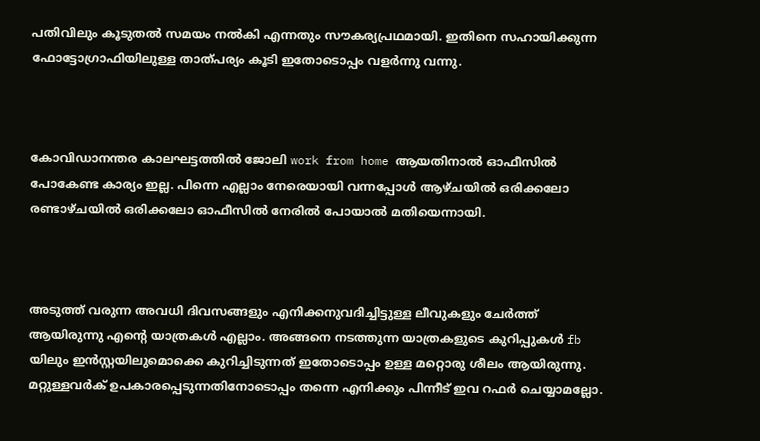പതിവിലും കൂടുതൽ സമയം നൽകി എന്നതും സൗകര്യപ്രഥമായി. ഇതിനെ സഹായിക്കുന്ന ഫോട്ടോഗ്രാഫിയിലുള്ള താത്പര്യം കൂടി ഇതോടൊപ്പം വളർന്നു വന്നു.



കോവിഡാനന്തര കാലഘട്ടത്തിൽ ജോലി work from home ആയതിനാൽ ഓഫീസിൽ പോകേണ്ട കാര്യം ഇല്ല. പിന്നെ എല്ലാം നേരെയായി വന്നപ്പോൾ ആഴ്ചയിൽ ഒരിക്കലോ രണ്ടാഴ്ചയിൽ ഒരിക്കലോ ഓഫീസിൽ നേരിൽ പോയാൽ മതിയെന്നായി.



അടുത്ത് വരുന്ന അവധി ദിവസങ്ങളും എനിക്കനുവദിച്ചിട്ടുള്ള ലീവുകളും ചേർത്ത് ആയിരുന്നു എന്റെ യാത്രകൾ എല്ലാം. അങ്ങനെ നടത്തുന്ന യാത്രകളുടെ കുറിപ്പുകൾ fb യിലും ഇൻസ്റ്റയിലുമൊക്കെ കുറിച്ചിടുന്നത് ഇതോടൊപ്പം ഉള്ള മറ്റൊരു ശീലം ആയിരുന്നു. മറ്റുള്ളവർക് ഉപകാരപ്പെടുന്നതിനോടൊപ്പം തന്നെ എനിക്കും പിന്നീട് ഇവ റഫർ ചെയ്യാമല്ലോ.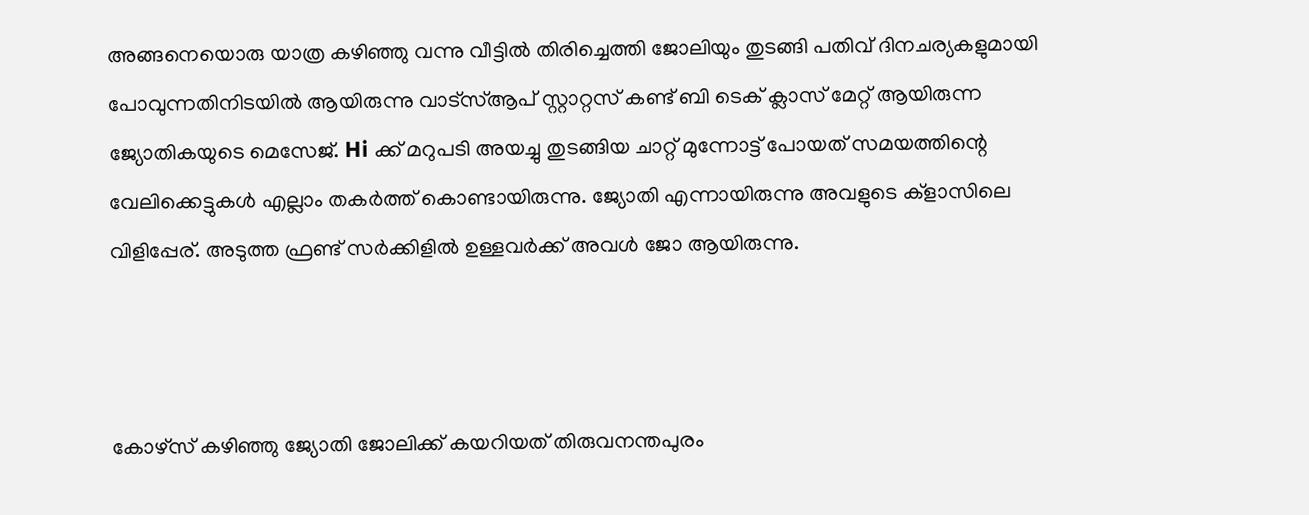അങ്ങനെയൊരു യാത്ര കഴിഞ്ഞു വന്നു വീട്ടിൽ തിരിച്ചെത്തി ജോലിയും തുടങ്ങി പതിവ് ദിനചര്യകളുമായി പോവുന്നതിനിടയിൽ ആയിരുന്നു വാട്സ്ആപ് സ്റ്റാറ്റസ് കണ്ട് ബി ടെക് ക്ലാസ് മേറ്റ് ആയിരുന്ന ജ്യോതികയുടെ മെസേജ്. Hi ക്ക് മറുപടി അയച്ചു തുടങ്ങിയ ചാറ്റ് മുന്നോട്ട് പോയത് സമയത്തിന്റെ വേലിക്കെട്ടുകൾ എല്ലാം തകർത്ത് കൊണ്ടായിരുന്നു. ജ്യോതി എന്നായിരുന്നു അവളുടെ ക്‌ളാസിലെ വിളിപ്പേര്. അടുത്ത ഫ്രണ്ട് സർക്കിളിൽ ഉള്ളവർക്ക് അവൾ ജോ ആയിരുന്നു.



കോഴ്സ് കഴിഞ്ഞു ജ്യോതി ജോലിക്ക് കയറിയത് തിരുവനന്തപുരം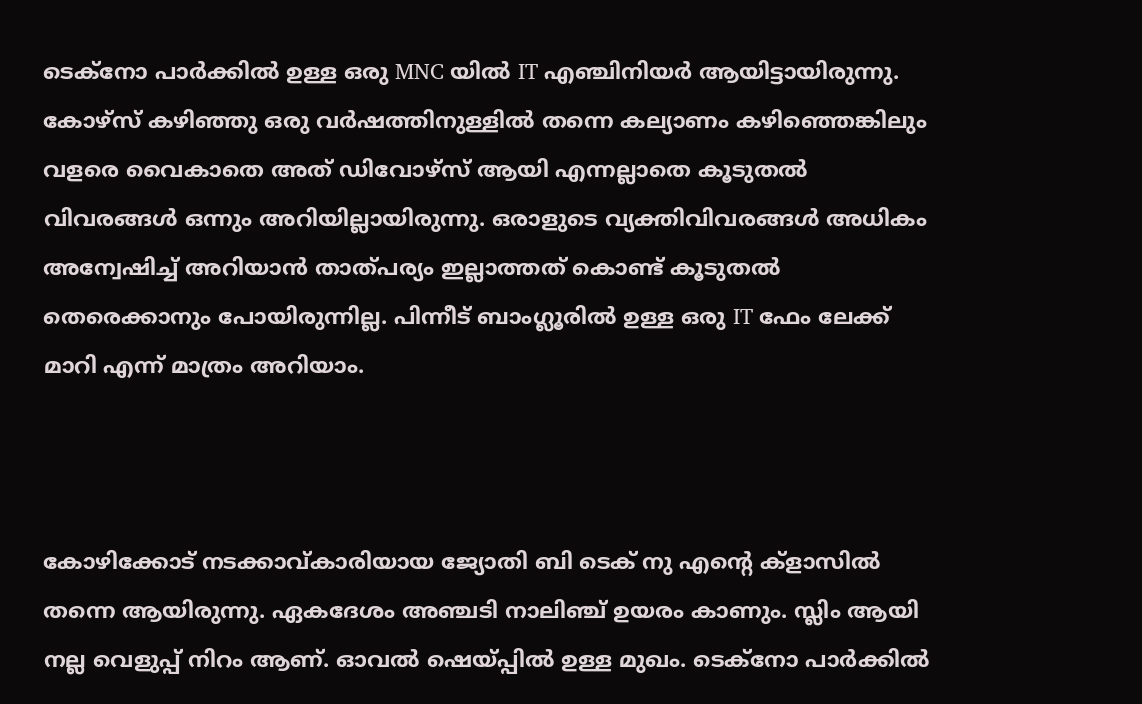ടെക്‌നോ പാർക്കിൽ ഉള്ള ഒരു MNC യിൽ IT എഞ്ചിനിയർ ആയിട്ടായിരുന്നു. കോഴ്സ് കഴിഞ്ഞു ഒരു വർഷത്തിനുള്ളിൽ തന്നെ കല്യാണം കഴിഞ്ഞെങ്കിലും വളരെ വൈകാതെ അത് ഡിവോഴ്സ് ആയി എന്നല്ലാതെ കൂടുതൽ വിവരങ്ങൾ ഒന്നും അറിയില്ലായിരുന്നു. ഒരാളുടെ വ്യക്തിവിവരങ്ങൾ അധികം അന്വേഷിച്ച് അറിയാൻ താത്പര്യം ഇല്ലാത്തത് കൊണ്ട് കൂടുതൽ തെരെക്കാനും പോയിരുന്നില്ല. പിന്നീട് ബാംഗ്ലൂരിൽ ഉള്ള ഒരു IT ഫേം ലേക്ക് മാറി എന്ന് മാത്രം അറിയാം.



കോഴിക്കോട് നടക്കാവ്കാരിയായ ജ്യോതി ബി ടെക് നു എന്റെ ക്‌ളാസിൽ തന്നെ ആയിരുന്നു. ഏകദേശം അഞ്ചടി നാലിഞ്ച് ഉയരം കാണും. സ്ലിം ആയി നല്ല വെളുപ്പ് നിറം ആണ്. ഓവൽ ഷെയ്പ്പിൽ ഉള്ള മുഖം. ടെക്‌നോ പാർക്കിൽ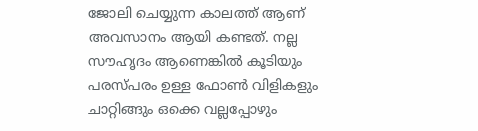ജോലി ചെയ്യുന്ന കാലത്ത് ആണ് അവസാനം ആയി കണ്ടത്. നല്ല സൗഹൃദം ആണെങ്കിൽ കൂടിയും പരസ്പരം ഉള്ള ഫോൺ വിളികളും ചാറ്റിങ്ങും ഒക്കെ വല്ലപ്പോഴും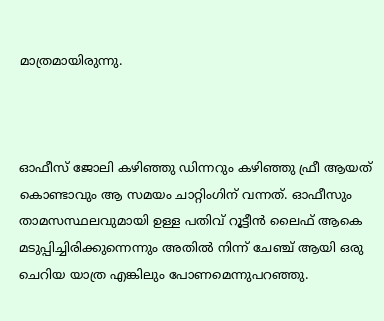മാത്രമായിരുന്നു.



ഓഫീസ് ജോലി കഴിഞ്ഞു ഡിന്നറും കഴിഞ്ഞു ഫ്രീ ആയത് കൊണ്ടാവും ആ സമയം ചാറ്റിംഗിന് വന്നത്. ഓഫീസും താമസസ്ഥലവുമായി ഉള്ള പതിവ് റൂട്ടീൻ ലൈഫ് ആകെ മടുപ്പിച്ചിരിക്കുന്നെന്നും അതിൽ നിന്ന് ചേഞ്ച്‌ ആയി ഒരു ചെറിയ യാത്ര എങ്കിലും പോണമെന്നുപറഞ്ഞു.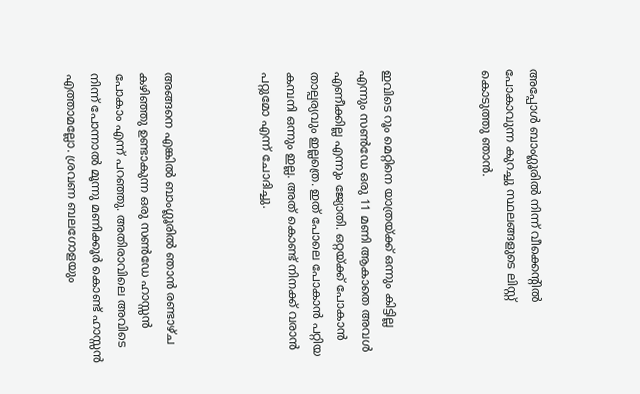അപ്പോൾ ബാംഗ്ലൂരിൽ നിന്ന് വീക്കെന്റിൽ പോകാവുന്ന കുറച്ചു സ്ഥലങ്ങളുടെ ലിസ്റ്റ് കൊടുത്തു ഞാൻ.



ഇവിടെ റൂം മെറ്റിനെ യാത്രയ്ക്ക് ഒന്നും കിട്ടില്ല എന്നും സൺ‌ഡേ ഒരു 11 മണി ആകാതെ അവൾ എണീക്കില്ല എന്നും ജ്യോതി. ഒറ്റയ്ക്ക് പോകാൻ താല്പര്യവും ഇല്ലത്രെ. ഇത് പോലെ പോകാൻ പറ്റിയ കമ്പനി ഒന്നും ഇല്ല. അത് കൊണ്ട് നിനക്ക് വരാൻ പറ്റുമോ എന്ന് ചോദിച്ചു.



അങ്ങനെ എങ്കിൽ ബാംഗ്ലൂരിൽ ഞാൻ രണ്ടാഴ്ച കഴിഞ്ഞു ഉണ്ടാകുന്ന ഒരു സൺ‌ഡേ ഹാസ്സൻ പോകാം എന്ന് പറഞ്ഞു. അതിരാവിലെ അവിടെ നിന്ന് പോന്നാൽ മൂന്നു മണിക്കൂർ കൊണ്ട് ഹാസ്സൻ എത്താമല്ലോ. ശ്രവണ ബലഗോളയും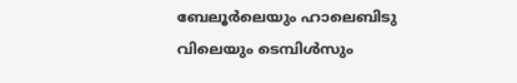ബേലൂർലെയും ഹാലെബിടു വിലെയും ടെമ്പിൾസും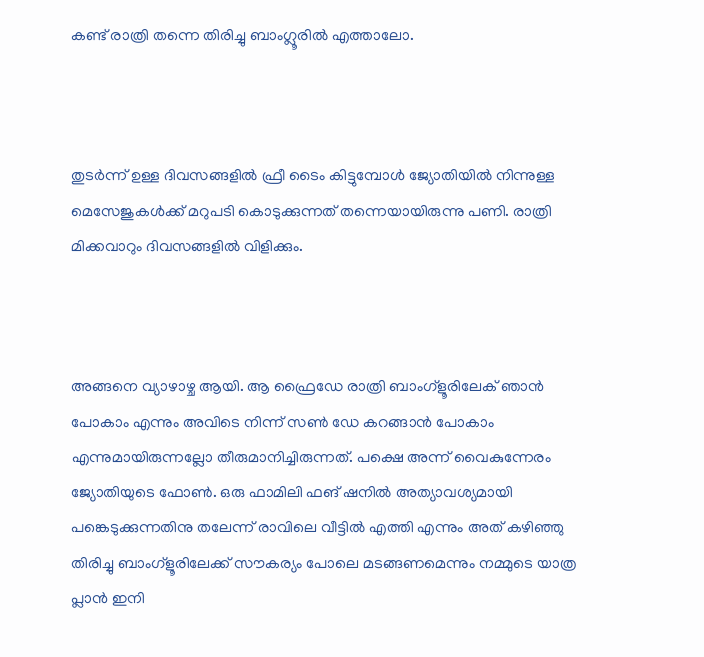കണ്ട് രാത്രി തന്നെ തിരിച്ചു ബാംഗ്ലൂരിൽ എത്താലോ.



തുടർന്ന് ഉള്ള ദിവസങ്ങളിൽ ഫ്രീ ടൈം കിട്ടുമ്പോൾ ജ്യോതിയിൽ നിന്നുള്ള മെസേജുകൾക്ക് മറുപടി കൊടുക്കുന്നത് തന്നെയായിരുന്നു പണി. രാത്രി മിക്കവാറും ദിവസങ്ങളിൽ വിളിക്കും.



അങ്ങനെ വ്യാഴാഴ്ച ആയി. ആ ഫ്രൈഡേ രാത്രി ബാംഗ്ളൂരിലേക് ഞാൻ പോകാം എന്നും അവിടെ നിന്ന് സൺ ഡേ കറങ്ങാൻ പോകാം എന്നുമായിരുന്നല്ലോ തീരുമാനിച്ചിരുന്നത്. പക്ഷെ അന്ന് വൈകുന്നേരം ജ്യോതിയുടെ ഫോൺ. ഒരു ഫാമിലി ഫങ് ഷനിൽ അത്യാവശ്യമായി പങ്കെടുക്കുന്നതിനു തലേന്ന് രാവിലെ വീട്ടിൽ എത്തി എന്നും അത് കഴിഞ്ഞു തിരിച്ചു ബാംഗ്ളൂരിലേക്ക് സൗകര്യം പോലെ മടങ്ങണമെന്നും നമ്മുടെ യാത്ര പ്ലാൻ ഇനി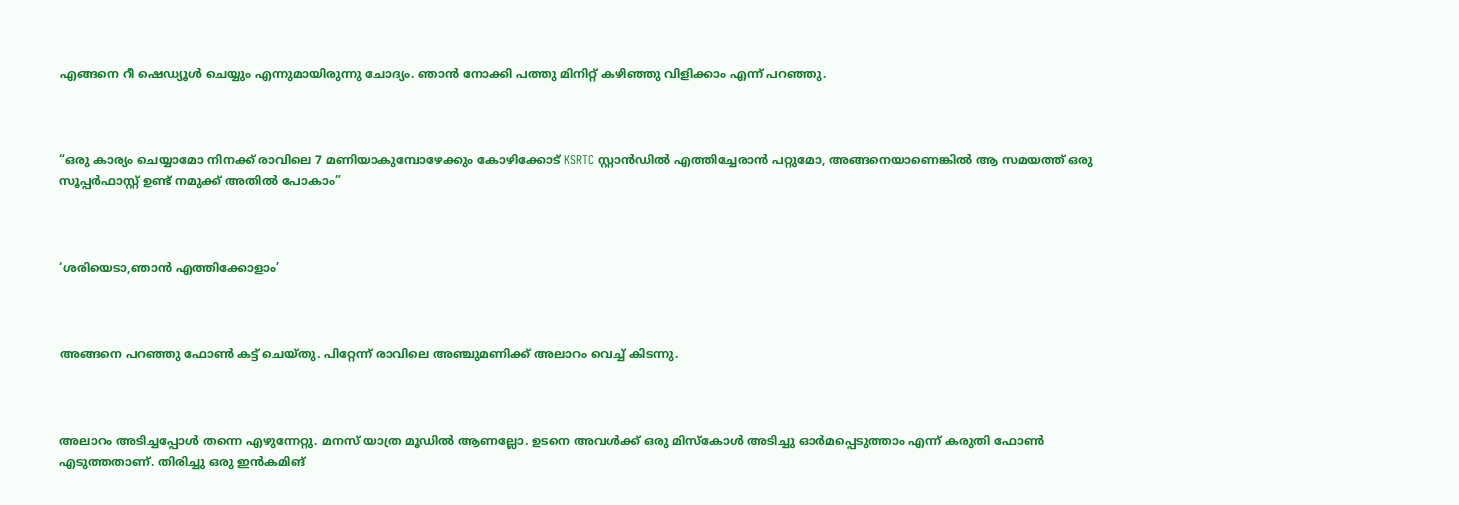എങ്ങനെ റീ ഷെഡ്യൂൾ ചെയ്യും എന്നുമായിരുന്നു ചോദ്യം. ഞാൻ നോക്കി പത്തു മിനിറ്റ് കഴിഞ്ഞു വിളിക്കാം എന്ന് പറഞ്ഞു.



“ഒരു കാര്യം ചെയ്യാമോ നിനക്ക് രാവിലെ 7 മണിയാകുമ്പോഴേക്കും കോഴിക്കോട് KSRTC സ്റ്റാൻഡിൽ എത്തിച്ചേരാൻ പറ്റുമോ, അങ്ങനെയാണെങ്കിൽ ആ സമയത്ത് ഒരു സൂപ്പർഫാസ്റ്റ് ഉണ്ട് നമുക്ക് അതിൽ പോകാം”



‘ശരിയെടാ,ഞാൻ എത്തിക്കോളാം’



അങ്ങനെ പറഞ്ഞു ഫോൺ കട്ട് ചെയ്തു. പിറ്റേന്ന് രാവിലെ അഞ്ചുമണിക്ക് അലാറം വെച്ച് കിടന്നു.



അലാറം അടിച്ചപ്പോൾ തന്നെ എഴുന്നേറ്റു. മനസ് യാത്ര മൂഡിൽ ആണല്ലോ. ഉടനെ അവൾക്ക് ഒരു മിസ്കോൾ അടിച്ചു ഓർമപ്പെടുത്താം എന്ന് കരുതി ഫോൺ എടുത്തതാണ്. തിരിച്ചു ഒരു ഇൻകമിങ്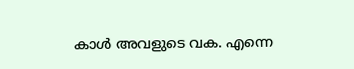കാൾ അവളുടെ വക. എന്നെ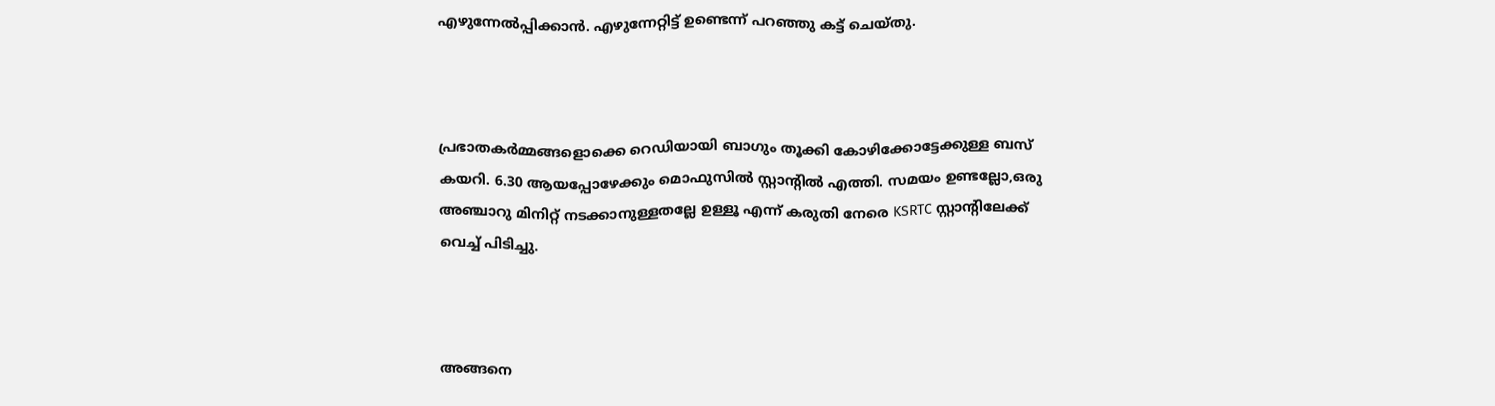എഴുന്നേൽപ്പിക്കാൻ. എഴുന്നേറ്റിട്ട് ഉണ്ടെന്ന് പറഞ്ഞു കട്ട്‌ ചെയ്തു.



പ്രഭാതകർമ്മങ്ങളൊക്കെ റെഡിയായി ബാഗും തൂക്കി കോഴിക്കോട്ടേക്കുള്ള ബസ് കയറി. 6.30 ആയപ്പോഴേക്കും മൊഫുസിൽ സ്റ്റാന്റിൽ എത്തി. സമയം ഉണ്ടല്ലോ,ഒരു അഞ്ചാറു മിനിറ്റ് നടക്കാനുള്ളതല്ലേ ഉള്ളൂ എന്ന് കരുതി നേരെ KSRTC സ്റ്റാന്റിലേക്ക് വെച്ച് പിടിച്ചു.



അങ്ങനെ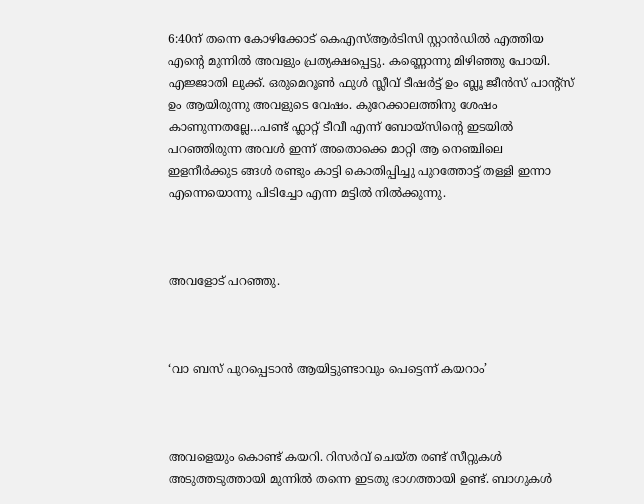6:40ന് തന്നെ കോഴിക്കോട് കെഎസ്ആർടിസി സ്റ്റാൻഡിൽ എത്തിയ എന്റെ മുന്നിൽ അവളും പ്രത്യക്ഷപ്പെട്ടു. കണ്ണൊന്നു മിഴിഞ്ഞു പോയി. എജ്ജാതി ലുക്ക്‌. ഒരുമെറൂൺ ഫുൾ സ്ലീവ് ടീഷർട്ട് ഉം ബ്ലൂ ജീൻസ് പാന്റ്സ് ഉം ആയിരുന്നു അവളുടെ വേഷം. കുറേക്കാലത്തിനു ശേഷം കാണുന്നതല്ലേ…പണ്ട് ഫ്ലാറ്റ് ടീവീ എന്ന് ബോയ്സിന്റെ ഇടയിൽ പറഞ്ഞിരുന്ന അവൾ ഇന്ന് അതൊക്കെ മാറ്റി ആ നെഞ്ചിലെ ഇളനീർക്കുട ങ്ങൾ രണ്ടും കാട്ടി കൊതിപ്പിച്ചു പുറത്തോട്ട് തള്ളി ഇന്നാ എന്നെയൊന്നു പിടിച്ചോ എന്ന മട്ടിൽ നിൽക്കുന്നു.



അവളോട് പറഞ്ഞു.



‘വാ ബസ് പുറപ്പെടാൻ ആയിട്ടുണ്ടാവും പെട്ടെന്ന് കയറാം’



അവളെയും കൊണ്ട് കയറി. റിസർവ് ചെയ്ത രണ്ട് സീറ്റുകൾ അടുത്തടുത്തായി മുന്നിൽ തന്നെ ഇടതു ഭാഗത്തായി ഉണ്ട്. ബാഗുകൾ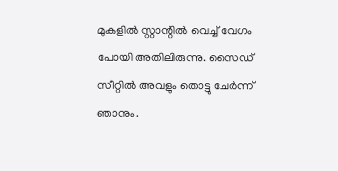മുകളിൽ സ്റ്റാന്റിൽ വെച്ച് വേഗം പോയി അതിലിരുന്നു. സൈഡ് സീറ്റിൽ അവളും തൊട്ടു ചേർന്ന് ഞാനും.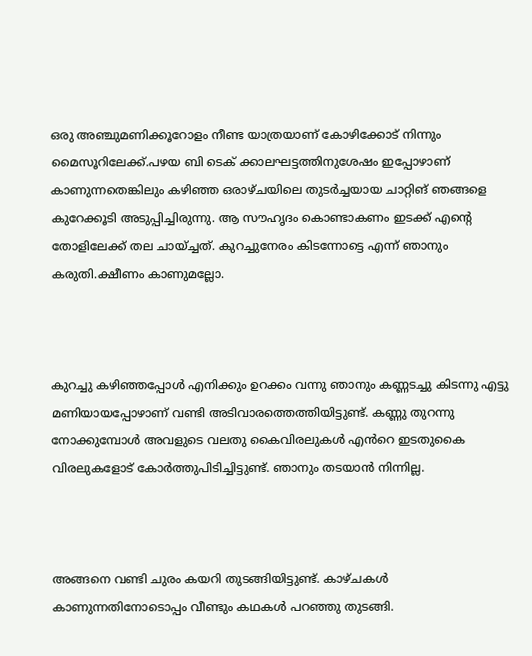ഒരു അഞ്ചുമണിക്കൂറോളം നീണ്ട യാത്രയാണ് കോഴിക്കോട് നിന്നും മൈസൂറിലേക്ക്.പഴയ ബി ടെക് ക്കാലഘട്ടത്തിനുശേഷം ഇപ്പോഴാണ് കാണുന്നതെങ്കിലും കഴിഞ്ഞ ഒരാഴ്ചയിലെ തുടർച്ചയായ ചാറ്റിങ് ഞങ്ങളെ കുറേക്കൂടി അടുപ്പിച്ചിരുന്നു. ആ സൗഹൃദം കൊണ്ടാകണം ഇടക്ക് എന്റെ തോളിലേക്ക് തല ചായ്ച്ചത്. കുറച്ചുനേരം കിടന്നോട്ടെ എന്ന് ഞാനും കരുതി.ക്ഷീണം കാണുമല്ലോ.



കുറച്ചു കഴിഞ്ഞപ്പോൾ എനിക്കും ഉറക്കം വന്നു ഞാനും കണ്ണടച്ചു കിടന്നു എട്ടു മണിയായപ്പോഴാണ് വണ്ടി അടിവാരത്തെത്തിയിട്ടുണ്ട്. കണ്ണു തുറന്നു നോക്കുമ്പോൾ അവളുടെ വലതു കൈവിരലുകൾ എൻറെ ഇടതുകൈ വിരലുകളോട് കോർത്തുപിടിച്ചിട്ടുണ്ട്. ഞാനും തടയാൻ നിന്നില്ല.



അങ്ങനെ വണ്ടി ചുരം കയറി തുടങ്ങിയിട്ടുണ്ട്. കാഴ്ചകൾ കാണുന്നതിനോടൊപ്പം വീണ്ടും കഥകൾ പറഞ്ഞു തുടങ്ങി.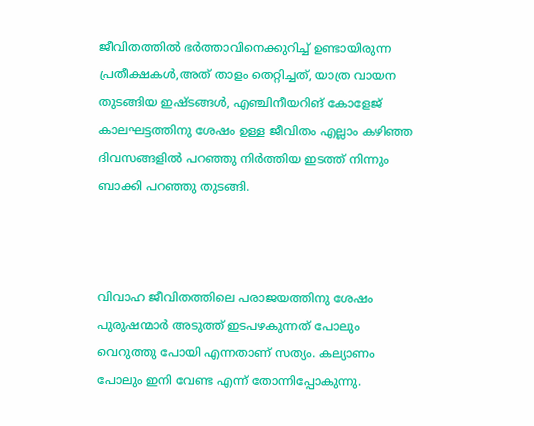ജീവിതത്തിൽ ഭർത്താവിനെക്കുറിച്ച് ഉണ്ടായിരുന്ന പ്രതീക്ഷകൾ,അത് താളം തെറ്റിച്ചത്, യാത്ര വായന തുടങ്ങിയ ഇഷ്‌ടങ്ങൾ, എഞ്ചിനീയറിങ് കോളേജ് കാലഘട്ടത്തിനു ശേഷം ഉള്ള ജീവിതം എല്ലാം കഴിഞ്ഞ ദിവസങ്ങളിൽ പറഞ്ഞു നിർത്തിയ ഇടത്ത് നിന്നും ബാക്കി പറഞ്ഞു തുടങ്ങി.



വിവാഹ ജീവിതത്തിലെ പരാജയത്തിനു ശേഷം പുരുഷന്മാർ അടുത്ത് ഇടപഴകുന്നത് പോലും വെറുത്തു പോയി എന്നതാണ് സത്യം. കല്യാണം പോലും ഇനി വേണ്ട എന്ന് തോന്നിപ്പോകുന്നു.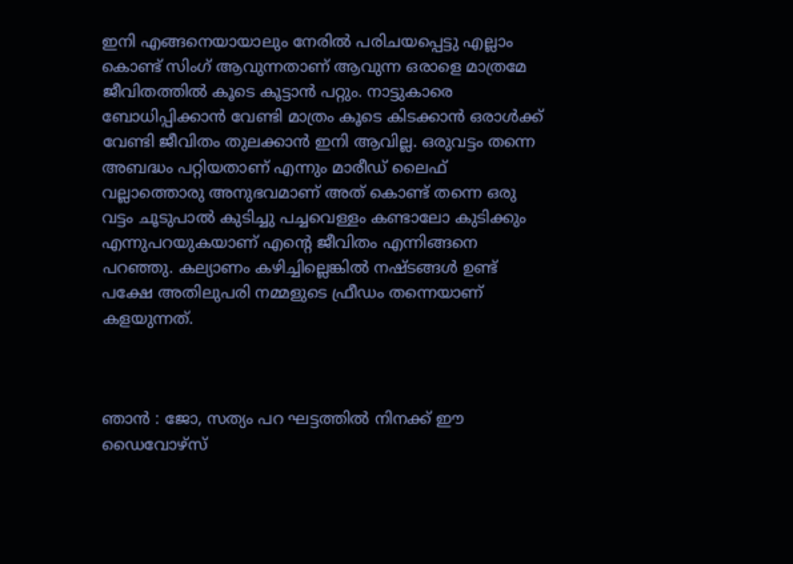ഇനി എങ്ങനെയായാലും നേരിൽ പരിചയപ്പെട്ടു എല്ലാം കൊണ്ട് സിംഗ് ആവുന്നതാണ് ആവുന്ന ഒരാളെ മാത്രമേ ജീവിതത്തിൽ കൂടെ കൂട്ടാൻ പറ്റും. നാട്ടുകാരെ ബോധിപ്പിക്കാൻ വേണ്ടി മാത്രം കൂടെ കിടക്കാൻ ഒരാൾക്ക് വേണ്ടി ജീവിതം തുലക്കാൻ ഇനി ആവില്ല. ഒരുവട്ടം തന്നെ അബദ്ധം പറ്റിയതാണ് എന്നും മാരീഡ് ലൈഫ് വല്ലാത്തൊരു അനുഭവമാണ് അത് കൊണ്ട് തന്നെ ഒരു വട്ടം ചൂടുപാൽ കുടിച്ചു പച്ചവെള്ളം കണ്ടാലോ കുടിക്കും എന്നുപറയുകയാണ് എന്റെ ജീവിതം എന്നിങ്ങനെ പറഞ്ഞു. കല്യാണം കഴിച്ചില്ലെങ്കിൽ നഷ്ടങ്ങൾ ഉണ്ട് പക്ഷേ അതിലുപരി നമ്മളുടെ ഫ്രീഡം തന്നെയാണ് കളയുന്നത്.



ഞാൻ : ജോ, സത്യം പറ ഘട്ടത്തിൽ നിനക്ക് ഈ ഡൈവോഴ്സ്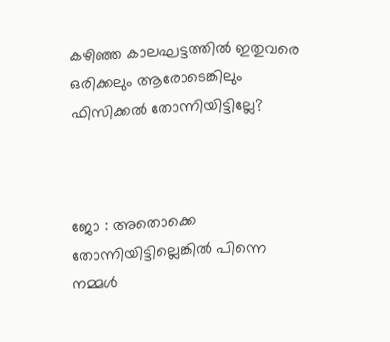കഴിഞ്ഞ കാലഘട്ടത്തിൽ ഇതുവരെ ഒരിക്കലും ആരോടെങ്കിലും ഫിസിക്കൽ തോന്നിയിട്ടില്ലേ?



ജോ : അതൊക്കെ തോന്നിയിട്ടില്ലെങ്കിൽ പിന്നെ നമ്മൾ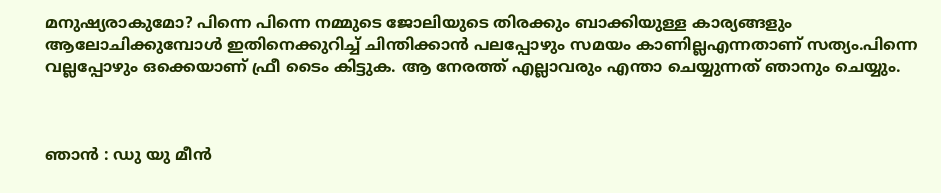മനുഷ്യരാകുമോ? പിന്നെ പിന്നെ നമ്മുടെ ജോലിയുടെ തിരക്കും ബാക്കിയുള്ള കാര്യങ്ങളും ആലോചിക്കുമ്പോൾ ഇതിനെക്കുറിച്ച് ചിന്തിക്കാൻ പലപ്പോഴും സമയം കാണില്ലഎന്നതാണ് സത്യം.പിന്നെ വല്ലപ്പോഴും ഒക്കെയാണ് ഫ്രീ ടൈം കിട്ടുക. ആ നേരത്ത് എല്ലാവരും എന്താ ചെയ്യുന്നത് ഞാനും ചെയ്യും.



ഞാൻ : ഡു യു മീൻ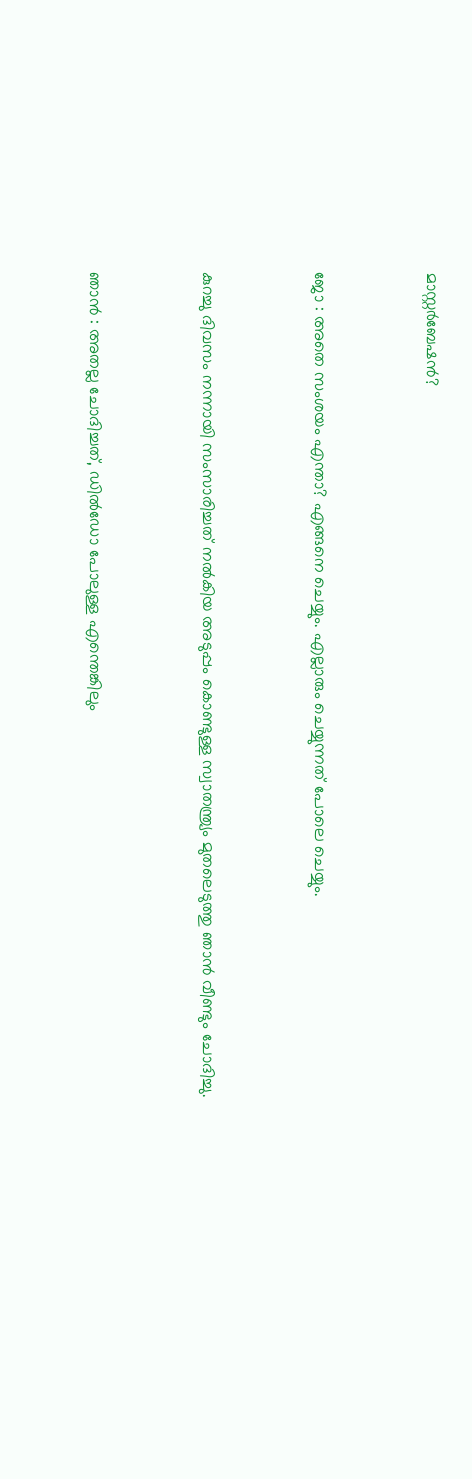മാസ്റ്റർബേഷൻ?



ജോ : അതെ സംശയം എന്താ? എങ്ങനെ ചെയ്യും. എല്ലാരും ചെയ്യുന്നത് പോലെ ചെയ്യും.



കുറച്ചു ദിവസം നന്നായി സംസാരിച്ചത് നൽകിയ അടുപ്പം കൊണ്ടുള്ള സ്വാതന്ത്ര്യം മുതലെടുത്തു ഞാൻ വീണ്ടും ചോദിച്ചു.



ഞാൻ : അതല്ല ചോദിച്ചത്, ഡിൽഡോ പോലുള്ള എന്തെങ്കിലും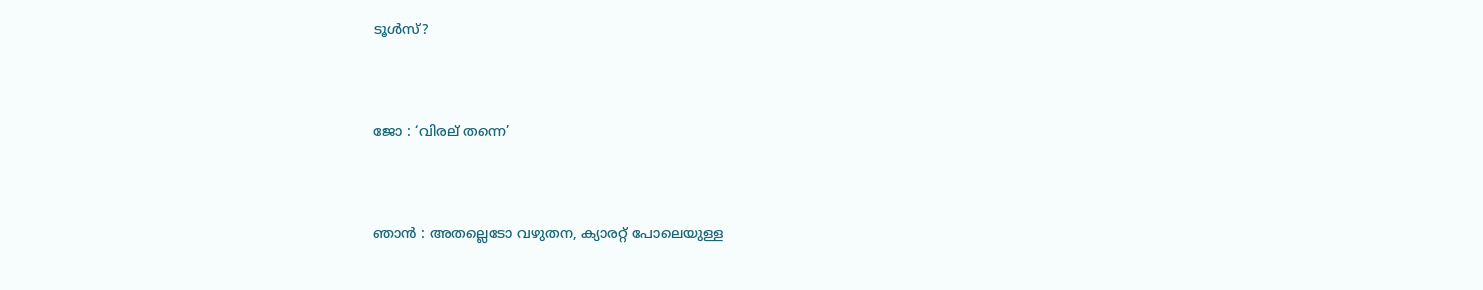ടൂൾസ്?



ജോ : ‘വിരല് തന്നെ’



ഞാൻ : അതല്ലെടോ വഴുതന, ക്യാരറ്റ് പോലെയുള്ള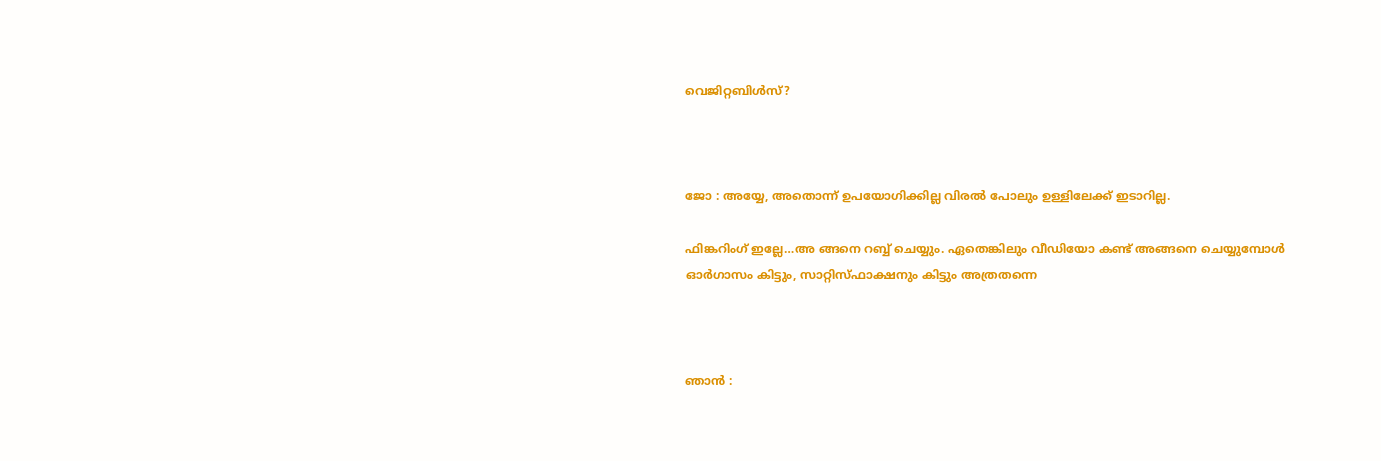വെജിറ്റബിൾസ്?



ജോ : അയ്യേ, അതൊന്ന് ഉപയോഗിക്കില്ല വിരൽ പോലും ഉള്ളിലേക്ക് ഇടാറില്ല.

ഫിങ്കറിംഗ് ഇല്ലേ…അ ങ്ങനെ റബ്ബ് ചെയ്യും. ഏതെങ്കിലും വീഡിയോ കണ്ട് അങ്ങനെ ചെയ്യുമ്പോൾ ഓർഗാസം കിട്ടും, സാറ്റിസ്ഫാക്ഷനും കിട്ടും അത്രതന്നെ



ഞാൻ :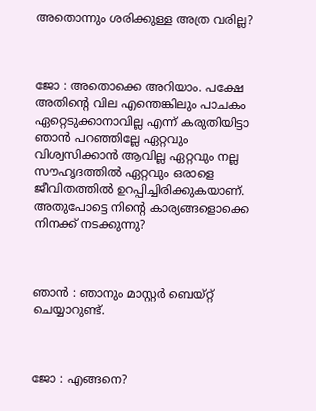അതൊന്നും ശരിക്കുള്ള അത്ര വരില്ല?



ജോ : അതൊക്കെ അറിയാം. പക്ഷേ അതിന്റെ വില എന്തെങ്കിലും പാചകം ഏറ്റെടുക്കാനാവില്ല എന്ന് കരുതിയിട്ടാ ഞാൻ പറഞ്ഞില്ലേ ഏറ്റവും വിശ്വസിക്കാൻ ആവില്ല ഏറ്റവും നല്ല സൗഹൃദത്തിൽ ഏറ്റവും ഒരാളെ ജീവിതത്തിൽ ഉറപ്പിച്ചിരിക്കുകയാണ്. അതുപോട്ടെ നിന്റെ കാര്യങ്ങളൊക്കെ നിനക്ക് നടക്കുന്നു?



ഞാൻ : ഞാനും മാസ്റ്റർ ബെയ്റ്റ് ചെയ്യാറുണ്ട്.



ജോ : എങ്ങനെ?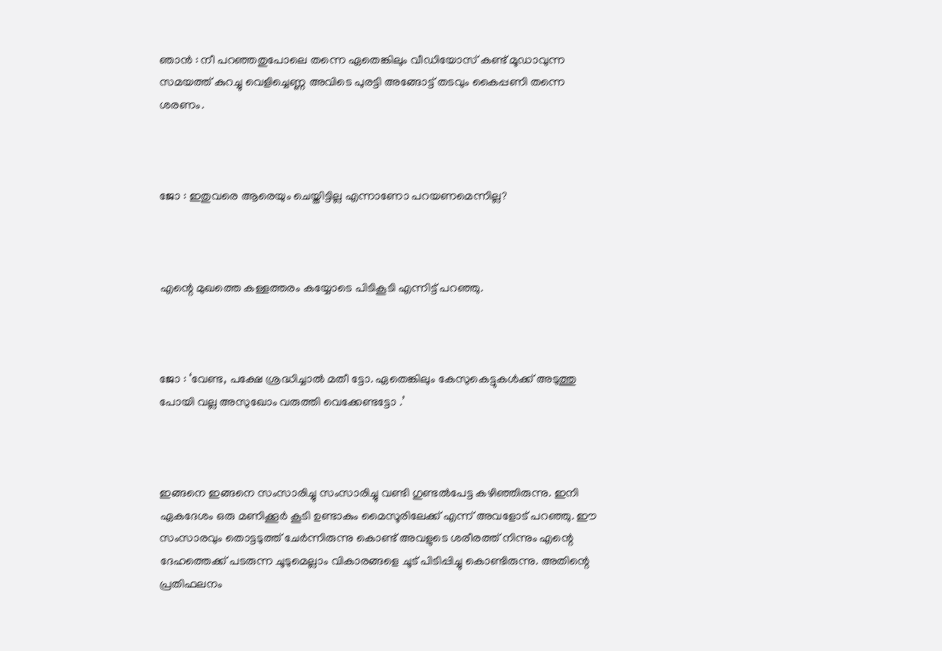ഞാൻ : നീ പറഞ്ഞതുപോലെ തന്നെ ഏതെങ്കിലും വീഡിയോസ് കണ്ട് മൂഡാവുന്ന സമയത്ത് കുറച്ചു വെളിച്ചെണ്ണ അവിടെ പുരട്ടി അങ്ങോട്ട് തടവും കൈപ്പണി തന്നെ ശരണം.



ജോ : ഇതുവരെ ആരെയും ചെയ്തിട്ടില്ല എന്നാണോ പറയണമെന്നില്ല?



എന്റെ മുഖത്തെ കള്ളത്തരം കയ്യോടെ പിടികൂടി എന്നിട്ട് പറഞ്ഞു.



ജോ : ‘വേണ്ട, പക്ഷേ ശ്രദ്ധിച്ചാൽ മതീ ട്ടോ. ഏതെങ്കിലും കേസുകെട്ടുകൾക്ക് അടുത്തു പോയി വല്ല അസുഖോം വരുത്തി വെക്കേണ്ടട്ടോ .’



ഇങ്ങനെ ഇങ്ങനെ സംസാരിച്ചു സംസാരിച്ചു വണ്ടി ഗുണ്ടൽപേട്ട കഴിഞ്ഞിരുന്നു. ഇനി ഏകദേശം ഒരു മണിക്കൂർ കൂടി ഉണ്ടാകും മൈസൂരിലേക്ക് എന്ന് അവളോട് പറഞ്ഞു. ഈ സംസാരവും തൊട്ടടുത്ത് ചേർന്നിരുന്നു കൊണ്ട് അവളുടെ ശരീരത്ത് നിന്നും എന്റെ ദേഹത്തെക്ക് പടരുന്ന ചൂടുമെല്ലാം വികാരങ്ങളെ ചൂട് പിടിപ്പിച്ചു കൊണ്ടിരുന്നു. അതിന്റെ പ്രതിഫലനം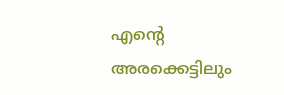എന്റെ അരക്കെട്ടിലും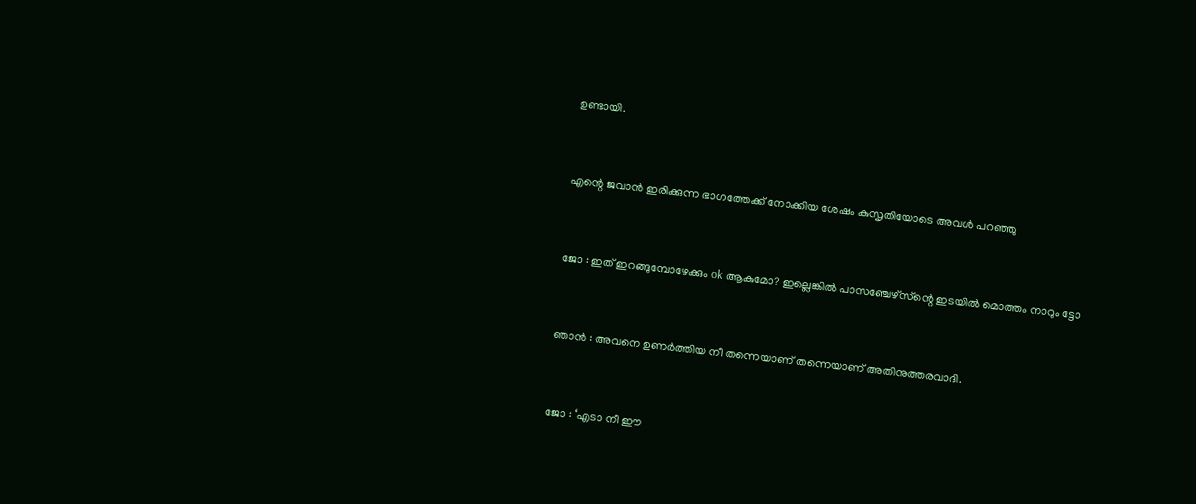ഉണ്ടായി.



എന്റെ ജവാൻ ഇരിക്കുന്ന ഭാഗത്തേക്ക്‌ നോക്കിയ ശേഷം കുസൃതിയോടെ അവൾ പറഞ്ഞു



ജോ : ഇത് ഇറങ്ങുമ്പോഴേക്കും ok ആകുമോ? ഇല്ലെങ്കിൽ പാസഞ്ചേഴ്സ്ന്റെ ഇടയിൽ മൊത്തം നാറും ട്ടോ



ഞാൻ : അവനെ ഉണർത്തിയ നീ തന്നെയാണ് തന്നെയാണ് അതിനുത്തരവാദി.



ജോ : ‘എടാ നീ ഈ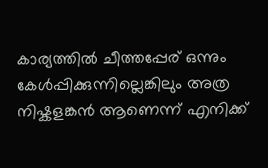കാര്യത്തിൽ ചീത്തപ്പേര് ഒന്നും കേൾപ്പിക്കുന്നില്ലെങ്കിലും അത്ര നിഷ്കളങ്കൻ ആണെന്ന് എനിക്ക്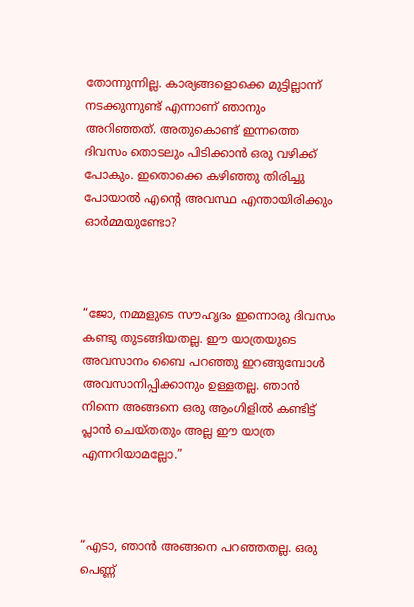തോന്നുന്നില്ല. കാര്യങ്ങളൊക്കെ മുട്ടില്ലാന്ന് നടക്കുന്നുണ്ട് എന്നാണ് ഞാനും അറിഞ്ഞത്. അതുകൊണ്ട് ഇന്നത്തെ ദിവസം തൊടലും പിടിക്കാൻ ഒരു വഴിക്ക് പോകും. ഇതൊക്കെ കഴിഞ്ഞു തിരിച്ചു പോയാൽ എന്റെ അവസ്ഥ എന്തായിരിക്കും ഓർമ്മയുണ്ടോ?



“ജോ, നമ്മളുടെ സൗഹൃദം ഇന്നൊരു ദിവസം കണ്ടു തുടങ്ങിയതല്ല. ഈ യാത്രയുടെ അവസാനം ബൈ പറഞ്ഞു ഇറങ്ങുമ്പോൾ അവസാനിപ്പിക്കാനും ഉള്ളതല്ല. ഞാൻ നിന്നെ അങ്ങനെ ഒരു ആംഗിളിൽ കണ്ടിട്ട് പ്ലാൻ ചെയ്തതും അല്ല ഈ യാത്ര എന്നറിയാമല്ലോ.”



“എടാ, ഞാൻ അങ്ങനെ പറഞ്ഞതല്ല. ഒരു പെണ്ണ്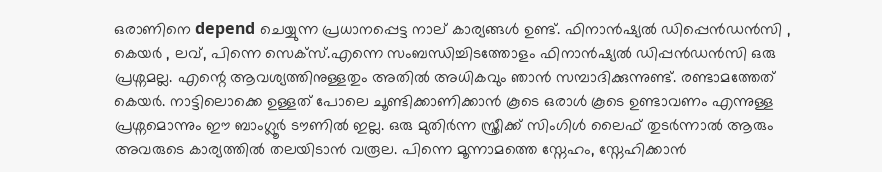ഒരാണിനെ depend ചെയ്യുന്ന പ്രധാനപ്പെട്ട നാല് കാര്യങ്ങൾ ഉണ്ട്. ഫിനാൻഷ്യൽ ഡിപ്പെൻഡൻസി , കെയർ , ലവ്, പിന്നെ സെക്സ്.എന്നെ സംബന്ധിച്ചിടത്തോളം ഫിനാൻഷ്യൽ ഡിപ്പൻഡൻസി ഒരു പ്രശ്നമല്ല. എന്റെ ആവശ്യത്തിനുള്ളതും അതിൽ അധികവും ഞാൻ സമ്പാദിക്കുന്നുണ്ട്. രണ്ടാമത്തേത് കെയർ. നാട്ടിലൊക്കെ ഉള്ളത് പോലെ ചൂണ്ടിക്കാണിക്കാൻ കൂടെ ഒരാൾ കൂടെ ഉണ്ടാവണം എന്നുള്ള പ്രശ്നമൊന്നും ഈ ബാംഗ്ലൂർ ടൗണിൽ ഇല്ല. ഒരു മുതിർന്ന സ്ത്രീക്ക് സിംഗിൾ ലൈഫ് തുടർന്നാൽ ആരും അവരുടെ കാര്യത്തിൽ തലയിടാൻ വരൂല. പിന്നെ മൂന്നാമത്തെ സ്നേഹം, സ്നേഹിക്കാൻ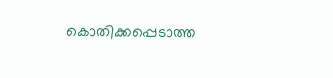കൊതിക്കപ്പെടാത്ത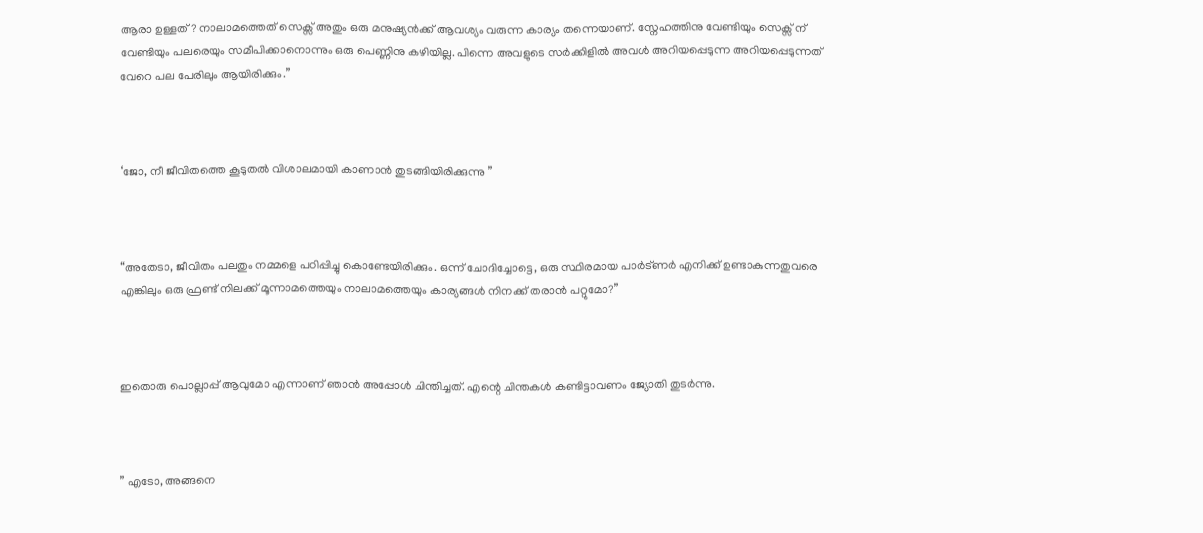ആരാ ഉള്ളത്? നാലാമത്തെത് സെക്സ് അതും ഒരു മനുഷ്യൻക്ക് ആവശ്യം വരുന്ന കാര്യം തന്നെയാണ്. സ്നേഹത്തിനു വേണ്ടിയും സെക്സ് ന് വേണ്ടിയും പലരെയും സമീപിക്കാനൊന്നും ഒരു പെണ്ണിനു കഴിയില്ല. പിന്നെ അവളുടെ സർക്കിളിൽ അവൾ അറിയപ്പെടുന്ന അറിയപ്പെടുന്നത് വേറെ പല പേരിലും ആയിരിക്കും.”



‘ജോ, നീ ജീവിതത്തെ കൂടുതൽ വിശാലമായി കാണാൻ തുടങ്ങിയിരിക്കുന്നു ”



“അതേടാ, ജീവിതം പലതും നമ്മളെ പഠിപ്പിച്ചു കൊണ്ടേയിരിക്കും. ഒന്ന് ചോദിച്ചോട്ടെ, ഒരു സ്ഥിരമായ പാർട്ണർ എനിക്ക് ഉണ്ടാകുന്നതുവരെ എങ്കിലും ഒരു ഫ്രണ്ട് നിലക്ക് മൂന്നാമത്തെയും നാലാമത്തെയും കാര്യങ്ങൾ നിനക്ക് തരാൻ പറ്റുമോ?”



ഇതൊരു പൊല്ലാപ്പ് ആവുമോ എന്നാണ് ഞാൻ അപ്പോൾ ചിന്തിച്ചത്. എന്റെ ചിന്തകൾ കണ്ടിട്ടാവണം ജ്യോതി തുടർന്നു.



” എടോ, അങ്ങനെ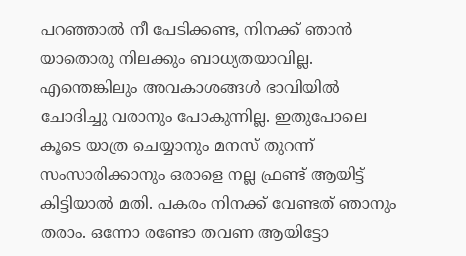പറഞ്ഞാൽ നീ പേടിക്കണ്ട, നിനക്ക് ഞാൻ യാതൊരു നിലക്കും ബാധ്യതയാവില്ല. എന്തെങ്കിലും അവകാശങ്ങൾ ഭാവിയിൽ ചോദിച്ചു വരാനും പോകുന്നില്ല. ഇതുപോലെ കൂടെ യാത്ര ചെയ്യാനും മനസ് തുറന്ന് സംസാരിക്കാനും ഒരാളെ നല്ല ഫ്രണ്ട് ആയിട്ട് കിട്ടിയാൽ മതി. പകരം നിനക്ക് വേണ്ടത് ഞാനും തരാം. ഒന്നോ രണ്ടോ തവണ ആയിട്ടോ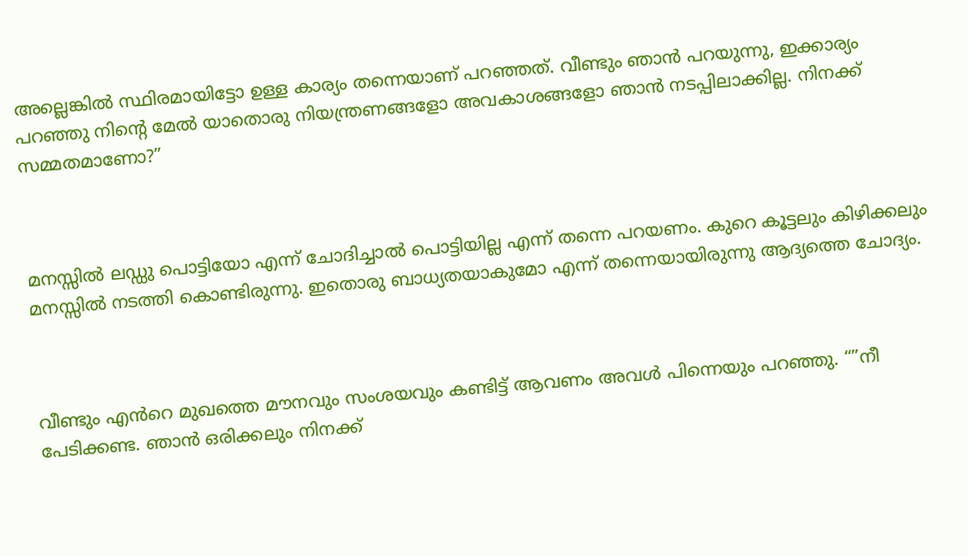അല്ലെങ്കിൽ സ്ഥിരമായിട്ടോ ഉള്ള കാര്യം തന്നെയാണ് പറഞ്ഞത്. വീണ്ടും ഞാൻ പറയുന്നു, ഇക്കാര്യം പറഞ്ഞു നിന്റെ മേൽ യാതൊരു നിയന്ത്രണങ്ങളോ അവകാശങ്ങളോ ഞാൻ നടപ്പിലാക്കില്ല. നിനക്ക് സമ്മതമാണോ?”



മനസ്സിൽ ലഡ്ഡു പൊട്ടിയോ എന്ന് ചോദിച്ചാൽ പൊട്ടിയില്ല എന്ന് തന്നെ പറയണം. കുറെ കൂട്ടലും കിഴിക്കലും മനസ്സിൽ നടത്തി കൊണ്ടിരുന്നു. ഇതൊരു ബാധ്യതയാകുമോ എന്ന് തന്നെയായിരുന്നു ആദ്യത്തെ ചോദ്യം.



വീണ്ടും എൻറെ മുഖത്തെ മൗനവും സംശയവും കണ്ടിട്ട് ആവണം അവൾ പിന്നെയും പറഞ്ഞു. “”നീ പേടിക്കണ്ട. ഞാൻ ഒരിക്കലും നിനക്ക്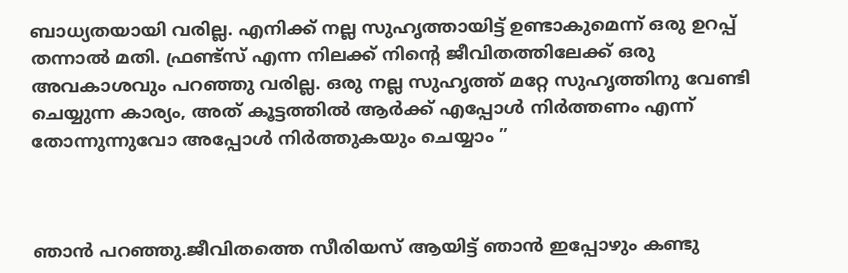ബാധ്യതയായി വരില്ല. എനിക്ക് നല്ല സുഹൃത്തായിട്ട് ഉണ്ടാകുമെന്ന് ഒരു ഉറപ്പ് തന്നാൽ മതി. ഫ്രണ്ട്സ് എന്ന നിലക്ക് നിന്റെ ജീവിതത്തിലേക്ക് ഒരു അവകാശവും പറഞ്ഞു വരില്ല. ഒരു നല്ല സുഹൃത്ത് മറ്റേ സുഹൃത്തിനു വേണ്ടി ചെയ്യുന്ന കാര്യം, അത് കൂട്ടത്തിൽ ആർക്ക് എപ്പോൾ നിർത്തണം എന്ന് തോന്നുന്നുവോ അപ്പോൾ നിർത്തുകയും ചെയ്യാം ”



ഞാൻ പറഞ്ഞു.ജീവിതത്തെ സീരിയസ് ആയിട്ട് ഞാൻ ഇപ്പോഴും കണ്ടു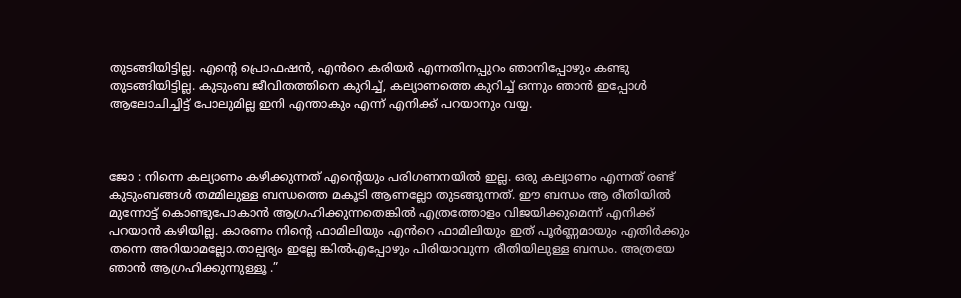തുടങ്ങിയിട്ടില്ല. എന്റെ പ്രൊഫഷൻ, എൻറെ കരിയർ എന്നതിനപ്പുറം ഞാനിപ്പോഴും കണ്ടു തുടങ്ങിയിട്ടില്ല. കുടുംബ ജീവിതത്തിനെ കുറിച്ച്, കല്യാണത്തെ കുറിച്ച് ഒന്നും ഞാൻ ഇപ്പോൾ ആലോചിച്ചിട്ട് പോലുമില്ല ഇനി എന്താകും എന്ന് എനിക്ക് പറയാനും വയ്യ.



ജോ : നിന്നെ കല്യാണം കഴിക്കുന്നത് എന്റെയും പരിഗണനയിൽ ഇല്ല. ഒരു കല്യാണം എന്നത് രണ്ട് കുടുംബങ്ങൾ തമ്മിലുള്ള ബന്ധത്തെ മകൂടി ആണല്ലോ തുടങ്ങുന്നത്. ഈ ബന്ധം ആ രീതിയിൽ മുന്നോട്ട് കൊണ്ടുപോകാൻ ആഗ്രഹിക്കുന്നതെങ്കിൽ എത്രത്തോളം വിജയിക്കുമെന്ന് എനിക്ക് പറയാൻ കഴിയില്ല. കാരണം നിന്റെ ഫാമിലിയും എൻറെ ഫാമിലിയും ഇത് പൂർണ്ണമായും എതിർക്കും തന്നെ അറിയാമല്ലോ.താല്പര്യം ഇല്ലേ ങ്കിൽഎപ്പോഴും പിരിയാവുന്ന രീതിയിലുള്ള ബന്ധം. അത്രയേ ഞാൻ ആഗ്രഹിക്കുന്നുള്ളൂ .”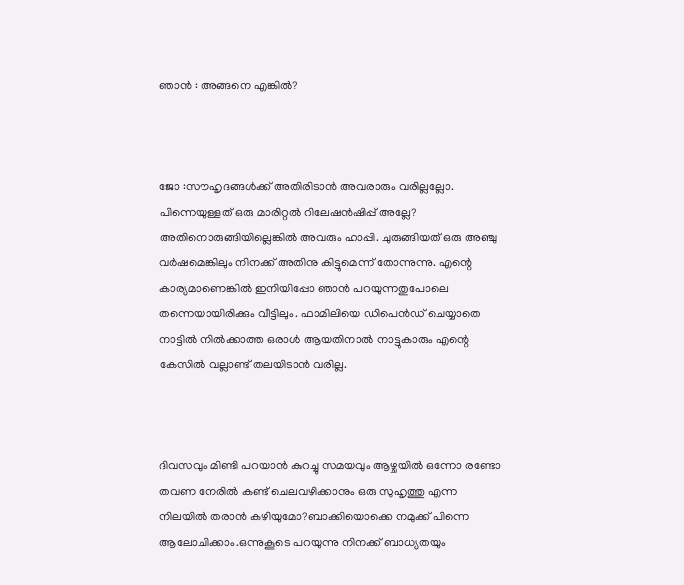ഞാൻ : അങ്ങനെ എങ്കിൽ?



ജോ :സൗഹൃദങ്ങൾക്ക് അതിരിടാൻ അവരാരും വരില്ലല്ലോ. പിന്നെയുള്ളത് ഒരു മാരിറ്റൽ റിലേഷൻഷിപ്പ് അല്ലേ? അതിനൊരുങ്ങിയില്ലെങ്കിൽ അവരും ഹാപ്പി. ചുരുങ്ങിയത് ഒരു അഞ്ചു വർഷമെങ്കിലും നിനക്ക് അതിനു കിട്ടുമെന്ന് തോന്നുന്നു. എന്റെ കാര്യമാണെങ്കിൽ ഇനിയിപ്പോ ഞാൻ പറയുന്നതുപോലെ തന്നെയായിരിക്കും വീട്ടിലും. ഫാമിലിയെ ഡിപെൻഡ് ചെയ്യാതെ നാട്ടിൽ നിൽക്കാത്ത ഒരാൾ ആയതിനാൽ നാട്ടുകാരും എന്റെ കേസിൽ വല്ലാണ്ട് തലയിടാൻ വരില്ല.



ദിവസവും മിണ്ടി പറയാൻ കുറച്ചു സമയവും ആഴ്ചയിൽ ഒന്നോ രണ്ടോ തവണ നേരിൽ കണ്ട് ചെലവഴിക്കാനും ഒരു സുഹൃത്തു എന്ന നിലയിൽ തരാൻ കഴിയുമോ?ബാക്കിയൊക്കെ നമുക്ക് പിന്നെ ആലോചിക്കാം.ഒന്നുകൂടെ പറയുന്നു നിനക്ക് ബാധ്യതയും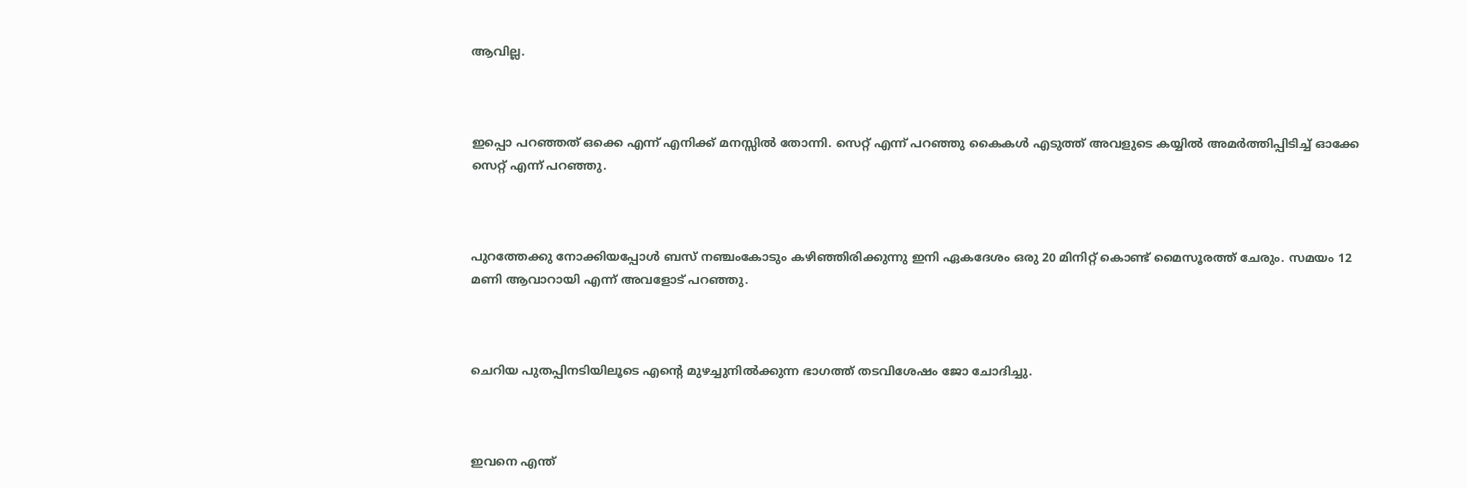ആവില്ല.



ഇപ്പൊ പറഞ്ഞത് ഒക്കെ എന്ന് എനിക്ക് മനസ്സിൽ തോന്നി. സെറ്റ് എന്ന് പറഞ്ഞു കൈകൾ എടുത്ത് അവളുടെ കയ്യിൽ അമർത്തിപ്പിടിച്ച് ഓക്കേ സെറ്റ് എന്ന് പറഞ്ഞു.



പുറത്തേക്കു നോക്കിയപ്പോൾ ബസ് നഞ്ചംകോടും കഴിഞ്ഞിരിക്കുന്നു ഇനി ഏകദേശം ഒരു 20 മിനിറ്റ് കൊണ്ട് മൈസൂരത്ത് ചേരും. സമയം 12 മണി ആവാറായി എന്ന് അവളോട് പറഞ്ഞു.



ചെറിയ പുതപ്പിനടിയിലൂടെ എന്റെ മുഴച്ചുനിൽക്കുന്ന ഭാഗത്ത് തടവിശേഷം ജോ ചോദിച്ചു.



ഇവനെ എന്ത്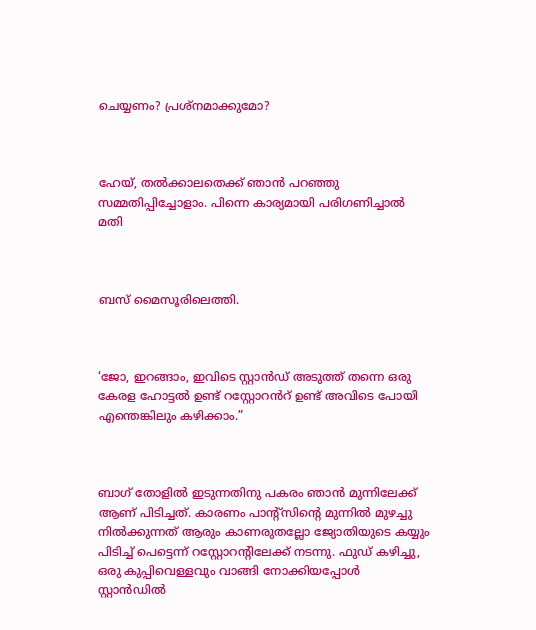ചെയ്യണം? പ്രശ്നമാക്കുമോ?



ഹേയ്, തൽക്കാലതെക്ക് ഞാൻ പറഞ്ഞു സമ്മതിപ്പിച്ചോളാം. പിന്നെ കാര്യമായി പരിഗണിച്ചാൽ മതി



ബസ് മൈസൂരിലെത്തി.



‘ജോ, ഇറങ്ങാം, ഇവിടെ സ്റ്റാൻഡ് അടുത്ത് തന്നെ ഒരു കേരള ഹോട്ടൽ ഉണ്ട് റസ്റ്റോറൻറ് ഉണ്ട് അവിടെ പോയി എന്തെങ്കിലും കഴിക്കാം.”



ബാഗ് തോളിൽ ഇടുന്നതിനു പകരം ഞാൻ മുന്നിലേക്ക് ആണ് പിടിച്ചത്. കാരണം പാന്റ്സിന്റെ മുന്നിൽ മുഴച്ചു നിൽക്കുന്നത് ആരും കാണരുതല്ലോ ജ്യോതിയുടെ കയ്യും പിടിച്ച് പെട്ടെന്ന് റസ്റ്റോറന്റിലേക്ക് നടന്നു. ഫുഡ് കഴിച്ചു, ഒരു കുപ്പിവെള്ളവും വാങ്ങി നോക്കിയപ്പോൾ സ്റ്റാൻഡിൽ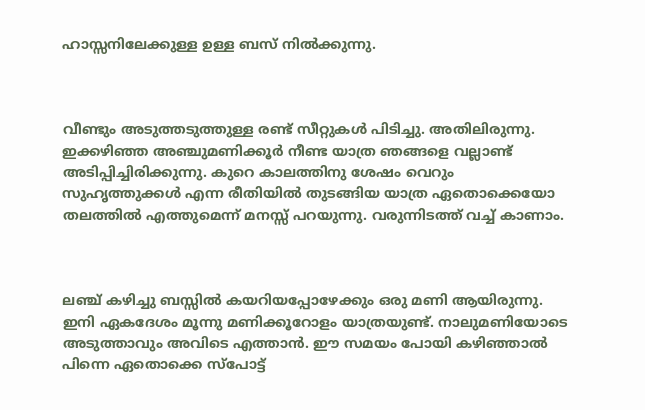ഹാസ്സനിലേക്കുള്ള ഉള്ള ബസ് നിൽക്കുന്നു.



വീണ്ടും അടുത്തടുത്തുള്ള രണ്ട് സീറ്റുകൾ പിടിച്ചു. അതിലിരുന്നു. ഇക്കഴിഞ്ഞ അഞ്ചുമണിക്കൂർ നീണ്ട യാത്ര ഞങ്ങളെ വല്ലാണ്ട് അടിപ്പിച്ചിരിക്കുന്നു. കുറെ കാലത്തിനു ശേഷം വെറും സുഹൃത്തുക്കൾ എന്ന രീതിയിൽ തുടങ്ങിയ യാത്ര ഏതൊക്കെയോ തലത്തിൽ എത്തുമെന്ന് മനസ്സ് പറയുന്നു. വരുന്നിടത്ത് വച്ച് കാണാം.



ലഞ്ച് കഴിച്ചു ബസ്സിൽ കയറിയപ്പോഴേക്കും ഒരു മണി ആയിരുന്നു. ഇനി ഏകദേശം മൂന്നു മണിക്കൂറോളം യാത്രയുണ്ട്. നാലുമണിയോടെ അടുത്താവും അവിടെ എത്താൻ. ഈ സമയം പോയി കഴിഞ്ഞാൽ പിന്നെ ഏതൊക്കെ സ്പോട്ട്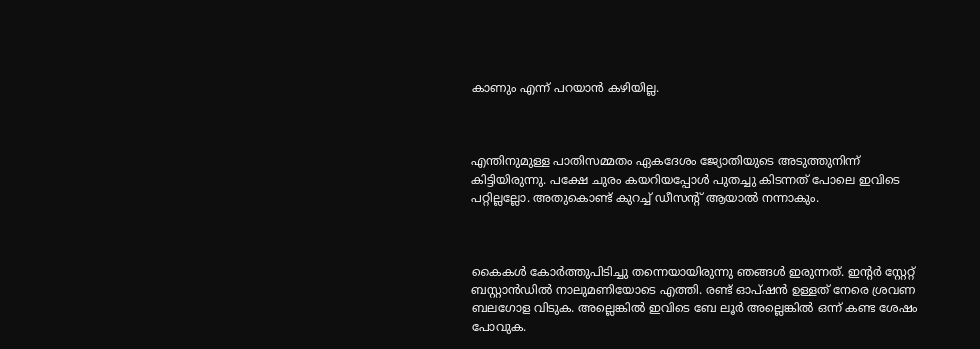കാണും എന്ന് പറയാൻ കഴിയില്ല.



എന്തിനുമുള്ള പാതിസമ്മതം ഏകദേശം ജ്യോതിയുടെ അടുത്തുനിന്ന് കിട്ടിയിരുന്നു. പക്ഷേ ചുരം കയറിയപ്പോൾ പുതച്ചു കിടന്നത് പോലെ ഇവിടെ പറ്റില്ലല്ലോ. അതുകൊണ്ട് കുറച്ച് ഡീസന്റ് ആയാൽ നന്നാകും.



കൈകൾ കോർത്തുപിടിച്ചു തന്നെയായിരുന്നു ഞങ്ങൾ ഇരുന്നത്. ഇന്റർ സ്റ്റേറ്റ് ബസ്റ്റാൻഡിൽ നാലുമണിയോടെ എത്തി. രണ്ട് ഓപ്ഷൻ ഉള്ളത് നേരെ ശ്രവണ ബലഗോള വിടുക. അല്ലെങ്കിൽ ഇവിടെ ബേ ലൂർ അല്ലെങ്കിൽ ഒന്ന് കണ്ട ശേഷം പോവുക.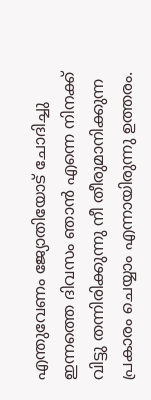എന്തുവേണം ജ്യോതിയോട് ചോദിച്ചു ഇന്നത്തെ ദിവസം ഞാൻ എന്നെ നിനക്ക് വിട്ടു തന്നിരിക്കുന്നു നീ തീരുമാനിക്കുന്ന പ്രകാരം ചെയ്യാം എന്നായിരുന്നു ഉത്തരം.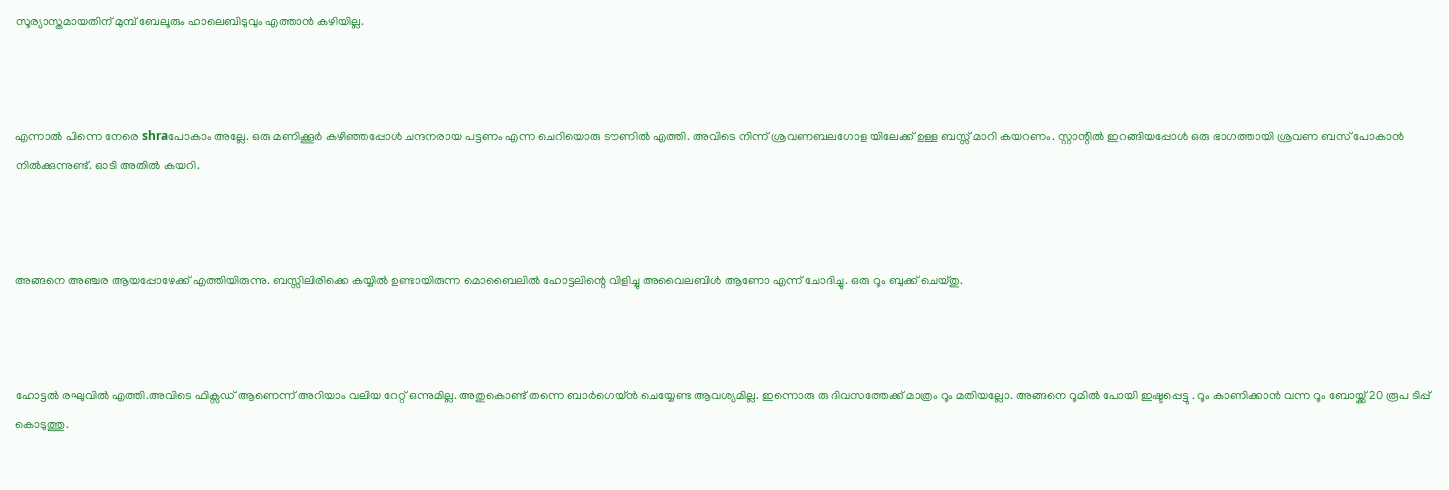സൂര്യാസ്തമായതിന് മുമ്പ് ബേലൂരും ഹാലെബിടുവും എത്താൻ കഴിയില്ല.



എന്നാൽ പിന്നെ നേരെ shraപോകാം അല്ലേ. ഒരു മണിക്കൂർ കഴിഞ്ഞപ്പോൾ ചന്ദനരായ പട്ടണം എന്ന ചെറിയൊരു ടൗണിൽ എത്തി. അവിടെ നിന്ന് ശ്രവണബലഗോള യിലേക്ക് ഉള്ള ബസ്സ്‌ മാറി കയറണം. സ്റ്റാന്റിൽ ഇറങ്ങിയപ്പോൾ ഒരു ഭാഗത്തായി ശ്രവണ ബസ് പോകാൻ നിൽക്കുന്നുണ്ട്. ഓടി അതിൽ കയറി.



അങ്ങനെ അഞ്ചര ആയപ്പോഴേക്ക് എത്തിയിരുന്നു. ബസ്സിലിരിക്കെ കയ്യിൽ ഉണ്ടായിരുന്ന മൊബൈലിൽ ഹോട്ടലിന്റെ വിളിച്ചു അവൈലബിൾ ആണോ എന്ന് ചോദിച്ചു. ഒരു റൂം ബുക്ക് ചെയ്തു.



ഹോട്ടൽ രഘുവിൽ എത്തി.അവിടെ ഫിക്സഡ് ആണെന്ന് അറിയാം വലിയ റേറ്റ് ഒന്നുമില്ല. അതുകൊണ്ട് തന്നെ ബാർഗെയ്ൻ ചെയ്യേണ്ട ആവശ്യമില്ല. ഇന്നൊരു രു ദിവസത്തേക്ക് മാത്രം റൂം മതിയല്ലോ. അങ്ങനെ റൂമിൽ പോയി ഇഷ്ടപ്പെട്ടു . റൂം കാണിക്കാൻ വന്ന റൂം ബോയ്ക്ക് 20 രൂപ ടിപ്പ് കൊടുത്തു.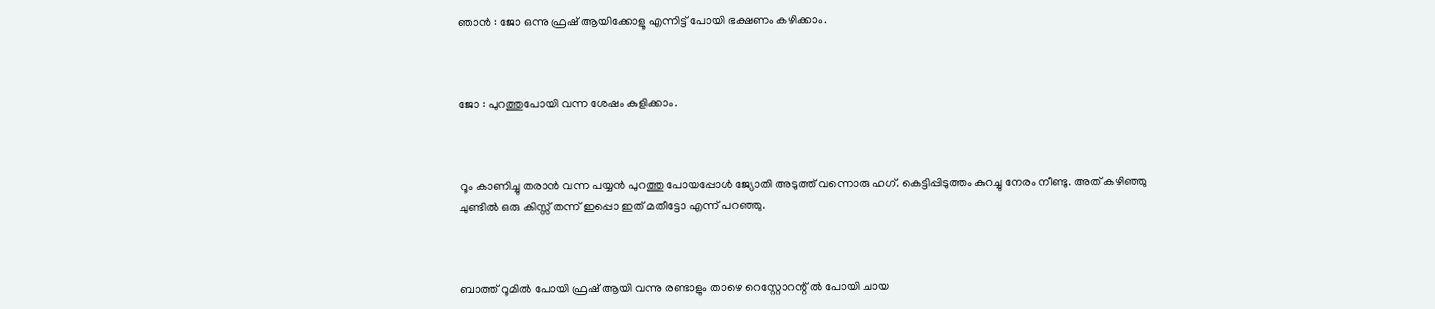ഞാൻ : ജോ ഒന്നു ഫ്രഷ് ആയിക്കോളൂ എന്നിട്ട് പോയി ഭക്ഷണം കഴിക്കാം.



ജോ : പുറത്തുപോയി വന്ന ശേഷം കുളിക്കാം.



റൂം കാണിച്ചു തരാൻ വന്ന പയ്യൻ പുറത്തു പോയപ്പോൾ ജ്യോതി അടുത്ത് വന്നൊരു ഹഗ്. കെട്ടിപ്പിടുത്തം കുറച്ചു നേരം നീണ്ടു. അത് കഴിഞ്ഞു ചുണ്ടിൽ ഒരു കിസ്സ് തന്ന് ഇപ്പൊ ഇത് മതീട്ടോ എന്ന് പറഞ്ഞു.



ബാത്ത് റൂമിൽ പോയി ഫ്രഷ് ആയി വന്നു രണ്ടാളും താഴെ റെസ്റ്റോറന്റ് ൽ പോയി ചായ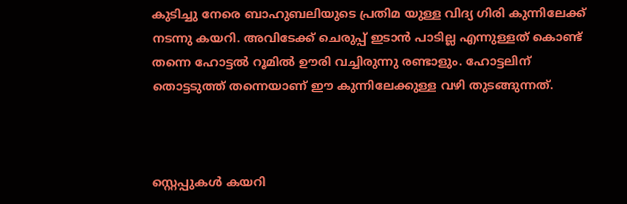കുടിച്ചു നേരെ ബാഹുബലിയുടെ പ്രതിമ യുള്ള വിദ്യ ഗിരി കുന്നിലേക്ക് നടന്നു കയറി. അവിടേക്ക് ചെരുപ്പ് ഇടാൻ പാടില്ല എന്നുള്ളത് കൊണ്ട് തന്നെ ഹോട്ടൽ റൂമിൽ ഊരി വച്ചിരുന്നു രണ്ടാളും. ഹോട്ടലിന് തൊട്ടടുത്ത് തന്നെയാണ് ഈ കുന്നിലേക്കുള്ള വഴി തുടങ്ങുന്നത്.



സ്റ്റെപ്പുകൾ കയറി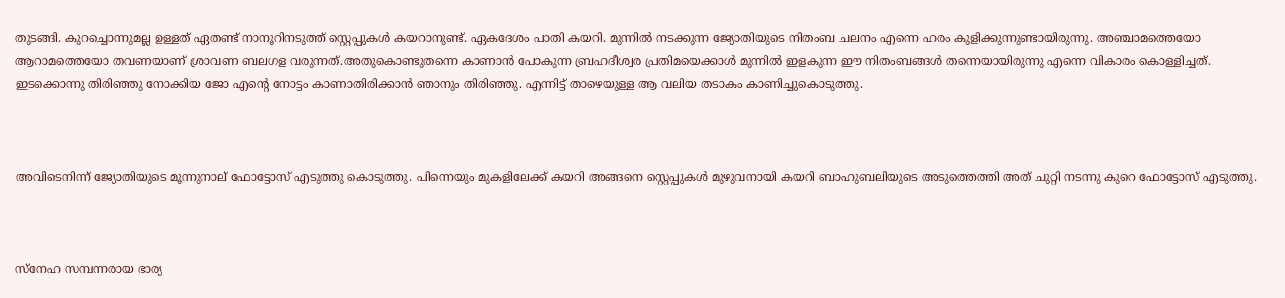തുടങ്ങി. കുറച്ചൊന്നുമല്ല ഉള്ളത് ഏതണ്ട് നാനൂറിനടുത്ത് സ്റ്റെപ്പുകൾ കയറാനുണ്ട്. ഏകദേശം പാതി കയറി. മുന്നിൽ നടക്കുന്ന ജ്യോതിയുടെ നിതംബ ചലനം എന്നെ ഹരം കുളിക്കുന്നുണ്ടായിരുന്നു. അഞ്ചാമത്തെയോ ആറാമത്തെയോ തവണയാണ് ശ്രാവണ ബലഗള വരുന്നത്.അതുകൊണ്ടുതന്നെ കാണാൻ പോകുന്ന ബ്രഹദീശ്വര പ്രതിമയെക്കാൾ മുന്നിൽ ഇളകുന്ന ഈ നിതംബങ്ങൾ തന്നെയായിരുന്നു എന്നെ വികാരം കൊള്ളിച്ചത്. ഇടക്കൊന്നു തിരിഞ്ഞു നോക്കിയ ജോ എന്റെ നോട്ടം കാണാതിരിക്കാൻ ഞാനും തിരിഞ്ഞു. എന്നിട്ട് താഴെയുള്ള ആ വലിയ തടാകം കാണിച്ചുകൊടുത്തു.



അവിടെനിന്ന് ജ്യോതിയുടെ മൂന്നുനാല് ഫോട്ടോസ് എടുത്തു കൊടുത്തു. പിന്നെയും മുകളിലേക്ക് കയറി അങ്ങനെ സ്റ്റെപ്പുകൾ മുഴുവനായി കയറി ബാഹുബലിയുടെ അടുത്തെത്തി അത് ചുറ്റി നടന്നു കുറെ ഫോട്ടോസ് എടുത്തു.



സ്നേഹ സമ്പന്നരായ ഭാര്യ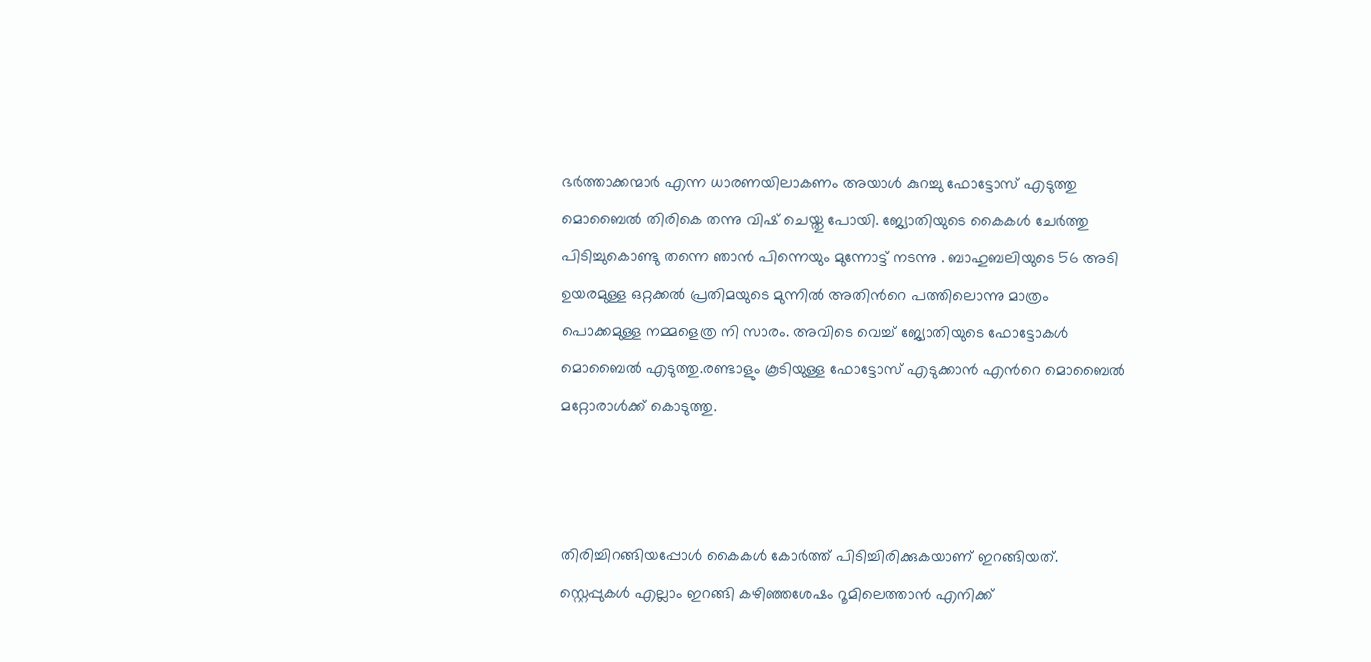ഭർത്താക്കന്മാർ എന്ന ധാരണയിലാകണം അയാൾ കുറച്ചു ഫോട്ടോസ് എടുത്തു മൊബൈൽ തിരികെ തന്നു വിഷ് ചെയ്തു പോയി. ജ്യോതിയുടെ കൈകൾ ചേർത്തു പിടിച്ചുകൊണ്ടു തന്നെ ഞാൻ പിന്നെയും മുന്നോട്ട് നടന്നു . ബാഹുബലിയുടെ 56 അടി ഉയരമുള്ള ഒറ്റക്കൽ പ്രതിമയുടെ മുന്നിൽ അതിൻറെ പത്തിലൊന്നു മാത്രം പൊക്കമുള്ള നമ്മളെത്ര നി സാരം. അവിടെ വെച്ച് ജ്യോതിയുടെ ഫോട്ടോകൾ മൊബൈൽ എടുത്തു.രണ്ടാളും കൂടിയുള്ള ഫോട്ടോസ് എടുക്കാൻ എൻറെ മൊബൈൽ മറ്റോരാൾക്ക് കൊടുത്തു.



തിരിച്ചിറങ്ങിയപ്പോൾ കൈകൾ കോർത്ത് പിടിച്ചിരിക്കുകയാണ് ഇറങ്ങിയത്. സ്റ്റെപ്പുകൾ എല്ലാം ഇറങ്ങി കഴിഞ്ഞശേഷം റൂമിലെത്താൻ എനിക്ക്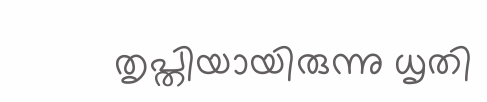തൃപ്തിയായിരുന്നു ധൃതി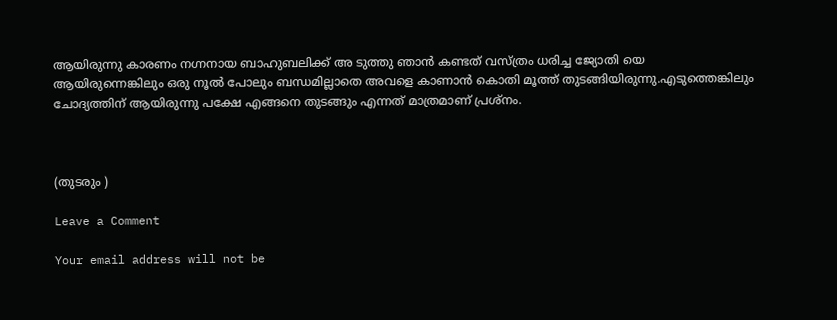ആയിരുന്നു കാരണം നഗ്നനായ ബാഹുബലിക്ക് അ ടുത്തു ഞാൻ കണ്ടത് വസ്ത്രം ധരിച്ച ജ്യോതി യെ ആയിരുന്നെങ്കിലും ഒരു നൂൽ പോലും ബന്ധമില്ലാതെ അവളെ കാണാൻ കൊതി മൂത്ത് തുടങ്ങിയിരുന്നു.എടുത്തെങ്കിലും ചോദ്യത്തിന് ആയിരുന്നു പക്ഷേ എങ്ങനെ തുടങ്ങും എന്നത് മാത്രമാണ് പ്രശ്നം.



(തുടരും )

Leave a Comment

Your email address will not be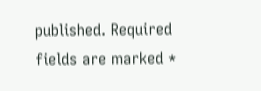published. Required fields are marked *